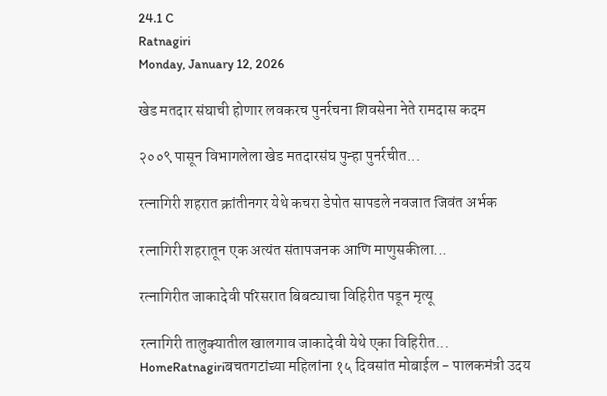24.1 C
Ratnagiri
Monday, January 12, 2026

खेड मतदार संघाची होणार लवकरच पुनर्रचना शिवसेना नेते रामदास कदम

२००९ पासून विभागलेला खेड मतदारसंघ पुन्हा पुनर्रचीत...

रत्नागिरी शहरात क्रांतीनगर येथे कचरा डेपोत सापडले नवजात जिवंत अर्भक

रत्नागिरी शहरातून एक अत्यंत संतापजनक आणि माणुसकीला...

रत्नागिरीत जाकादेवी परिसरात बिबट्याचा विहिरीत पडून मृत्यू

रत्नागिरी तालुक्यातील खालगाव जाकादेवी येथे एका विहिरीत...
HomeRatnagiriबचतगटांच्या महिलांना १५ दिवसांत मोबाईल - पालकमंत्री उदय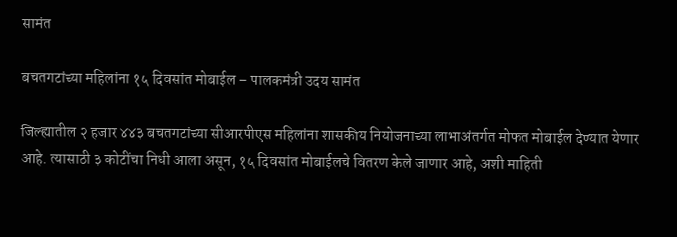सामंत

बचतगटांच्या महिलांना १५ दिवसांत मोबाईल – पालकमंत्री उदय सामंत

जिल्ह्यातील २ हजार ४४३ बचतगटांच्या सीआरपीएस महिलांना शासकीय नियोजनाच्या लाभाअंतर्गत मोफत मोबाईल देण्यात येणार आहे. त्यासाठी ३ कोटींचा निधी आला असून, १५ दिवसांत मोबाईलचे वितरण केले जाणार आहे, अशी माहिती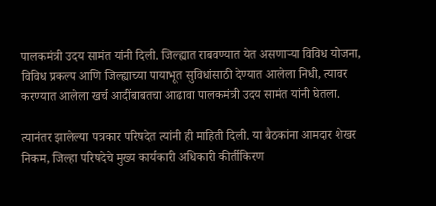पालकमंत्री उदय सामंत यांनी दिली. जिल्ह्यात राबवण्यात येत असणाऱ्या विविध योजना, विविध प्रकल्प आणि जिल्ह्याच्या पायाभूत सुविधांसाठी देण्यात आलेला निधी, त्यावर करण्यात आलेला खर्च आदींबाबतचा आढावा पालकमंत्री उदय सामंत यांनी घेतला.

त्यानंतर झालेल्या पत्रकार परिषदेत त्यांनी ही माहिती दिली. या बैठकांना आमदार शेखर निकम, जिल्हा परिषदेचे मुख्य कार्यकारी अधिकारी कीर्तीकिरण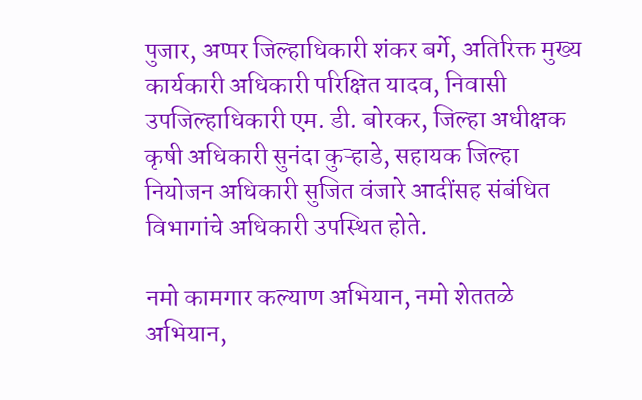पुजार, अप्पर जिल्हाधिकारी शंकर बर्गे, अतिरिक्त मुख्य कार्यकारी अधिकारी परिक्षित यादव, निवासी उपजिल्हाधिकारी एम. डी. बोरकर, जिल्हा अधीक्षक कृषी अधिकारी सुनंदा कुऱ्हाडे, सहायक जिल्हा नियोजन अधिकारी सुजित वंजारे आदींसह संबंधित विभागांचे अधिकारी उपस्थित होते.

नमो कामगार कल्याण अभियान, नमो शेततळे अभियान,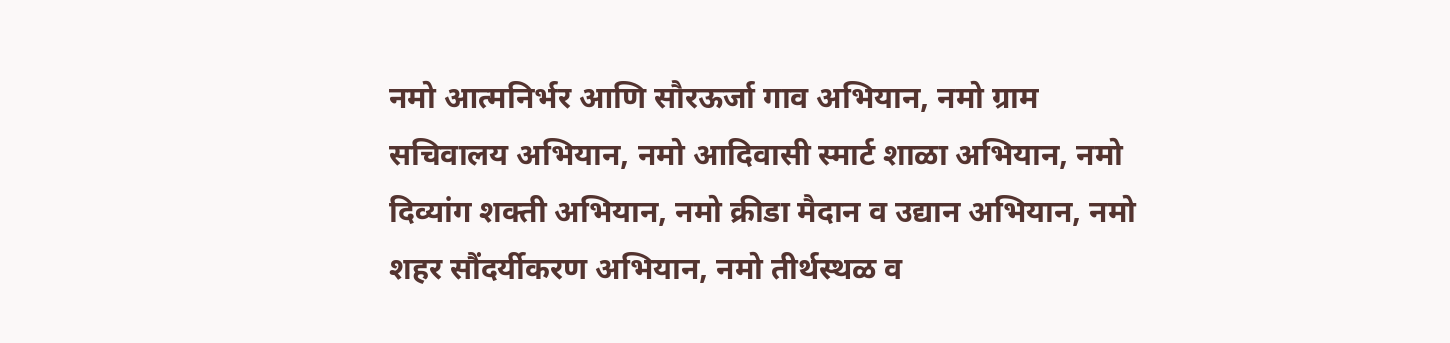नमो आत्मनिर्भर आणि सौरऊर्जा गाव अभियान, नमो ग्राम सचिवालय अभियान, नमो आदिवासी स्मार्ट शाळा अभियान, नमो दिव्यांग शक्ती अभियान, नमो क्रीडा मैदान व उद्यान अभियान, नमो शहर सौंदर्यीकरण अभियान, नमो तीर्थस्थळ व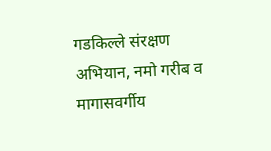गडकिल्ले संरक्षण अभियान, नमो गरीब व मागासवर्गीय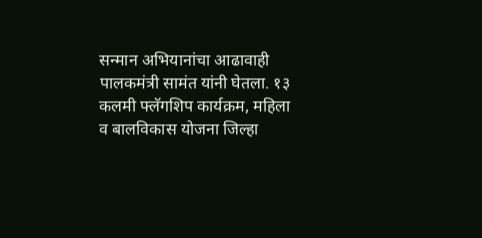सन्मान अभियानांचा आढावाही पालकमंत्री सामंत यांनी घेतला. १३ कलमी फ्लॅगशिप कार्यक्रम, महिला व बालविकास योजना जिल्हा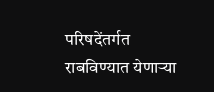परिषदेंतर्गत राबविण्यात येणाऱ्या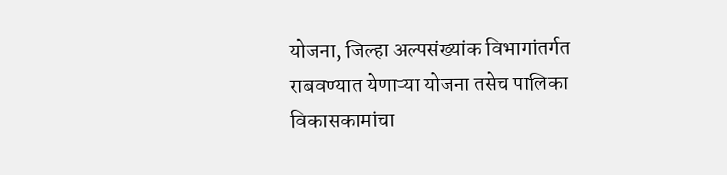योजना, जिल्हा अल्पसंख्यांक विभागांतर्गत राबवण्यात येणाऱ्या योजना तसेच पालिका विकासकामांचा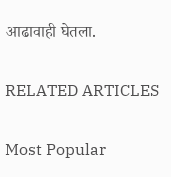आढावाही घेतला.

RELATED ARTICLES

Most Popular